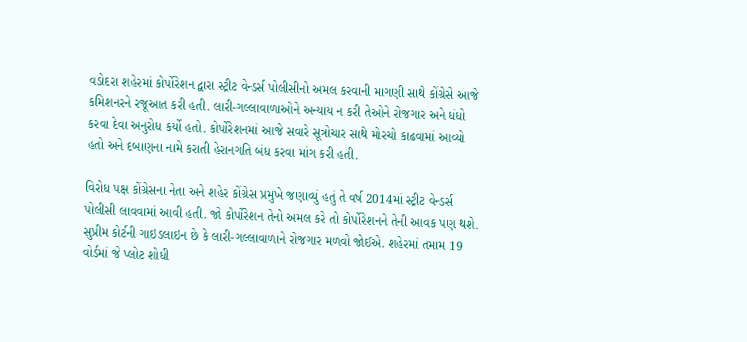વડોદરા શહેરમાં કોર્પોરેશન દ્વારા સ્ટ્રીટ વેન્ડર્સ પોલીસીનો અમલ કરવાની માગણી સાથે કોંગ્રેસે આજે કમિશનરને રજૂઆત કરી હતી. લારી-ગલ્લાવાળાઓને અન્યાય ન કરી તેઓને રોજગાર અને ધંધો કરવા દેવા અનુરોધ કર્યો હતો. કોર્પોરેશનમાં આજે સવારે સૂત્રોચાર સાથે મોરચો કાઢવામાં આવ્યો હતો અને દબાણના નામે કરાતી હેરાનગતિ બંધ કરવા માંગ કરી હતી.

વિરોધ પક્ષ કોંગ્રેસના નેતા અને શહેર કોંગ્રેસ પ્રમુખે જણાવ્યું હતું તે વર્ષ 2014માં સ્ટ્રીટ વેન્ડર્સ પોલીસી લાવવામાં આવી હતી. જો કોર્પોરેશન તેનો અમલ કરે તો કોર્પોરેશનને તેની આવક પણ થશે. સુપ્રીમ કોર્ટની ગાઇડલાઇન છે કે લારી-ગલ્લાવાળાને રોજગાર મળવો જોઈએ. શહેરમાં તમામ 19 વોર્ડમાં જે પ્લોટ શોધી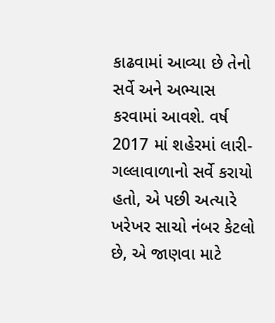કાઢવામાં આવ્યા છે તેનો સર્વે અને અભ્યાસ કરવામાં આવશે. વર્ષ 2017 માં શહેરમાં લારી-ગલ્લાવાળાનો સર્વે કરાયો હતો, એ પછી અત્યારે ખરેખર સાચો નંબર કેટલો છે, એ જાણવા માટે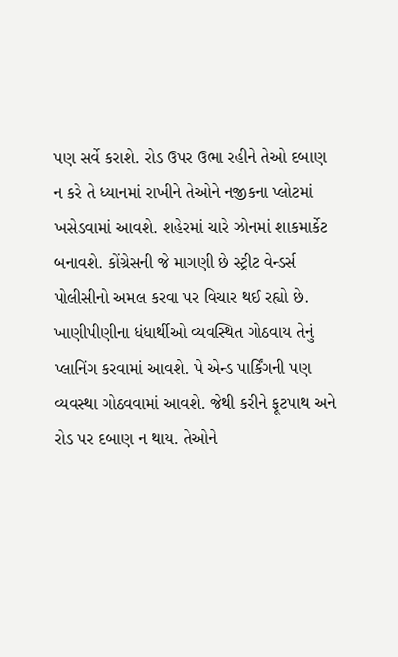પણ સર્વે કરાશે. રોડ ઉપર ઉભા રહીને તેઓ દબાણ ન કરે તે ધ્યાનમાં રાખીને તેઓને નજીકના પ્લોટમાં ખસેડવામાં આવશે. શહેરમાં ચારે ઝોનમાં શાકમાર્કેટ બનાવશે. કોંગ્રેસની જે માગણી છે સ્ટ્રીટ વેન્ડર્સ પોલીસીનો અમલ કરવા પર વિચાર થઈ રહ્યો છે. ખાણીપીણીના ધંધાર્થીઓ વ્યવસ્થિત ગોઠવાય તેનું પ્લાનિંગ કરવામાં આવશે. પે એન્ડ પાર્કિંગની પણ વ્યવસ્થા ગોઠવવામાં આવશે. જેથી કરીને ફૂટપાથ અને રોડ પર દબાણ ન થાય. તેઓને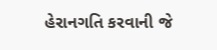હેરાનગતિ કરવાની જે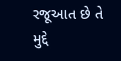રજૂઆત છે તે મુદ્દે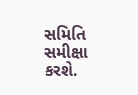સમિતિ સમીક્ષા કરશે.